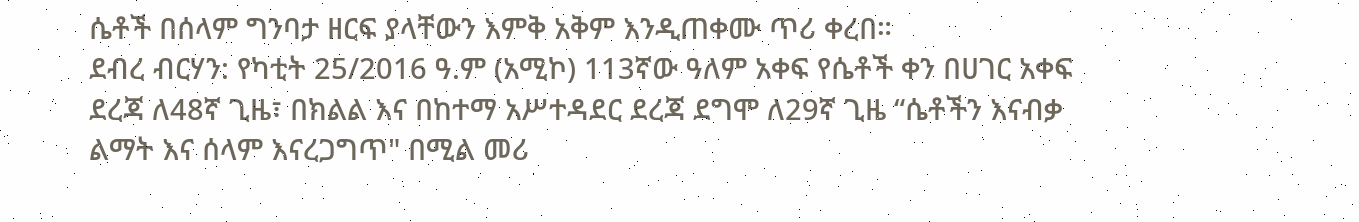ሴቶች በሰላም ግንባታ ዘርፍ ያላቸውን እምቅ አቅም እንዲጠቀሙ ጥሪ ቀረበ።
ደብረ ብርሃን: የካቲት 25/2016 ዓ.ም (አሚኮ) 113ኛው ዓለም አቀፍ የሴቶች ቀን በሀገር አቀፍ ደረጃ ለ48ኛ ጊዜ፣ በክልል እና በከተማ አሥተዳደር ደረጃ ደግሞ ለ29ኛ ጊዜ “ሴቶችን እናብቃ ልማት እና ሰላም እናረጋግጥ" በሚል መሪ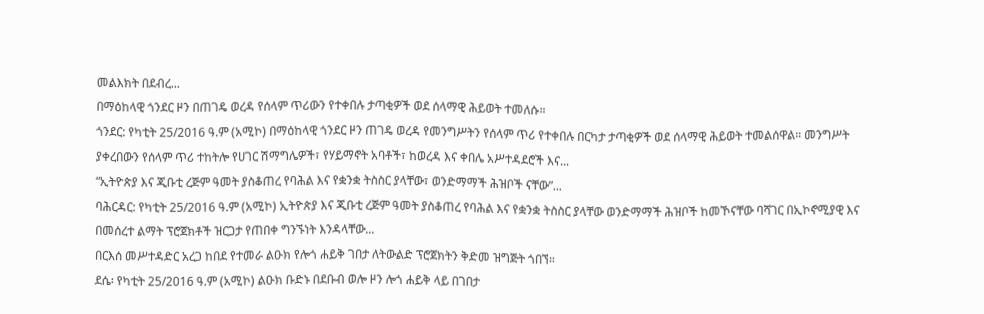መልእክት በደብረ...
በማዕከላዊ ጎንደር ዞን በጠገዴ ወረዳ የሰላም ጥሪውን የተቀበሉ ታጣቂዎች ወደ ሰላማዊ ሕይወት ተመለሱ።
ጎንደር: የካቲት 25/2016 ዓ.ም (አሚኮ) በማዕከላዊ ጎንደር ዞን ጠገዴ ወረዳ የመንግሥትን የሰላም ጥሪ የተቀበሉ በርካታ ታጣቂዎች ወደ ሰላማዊ ሕይወት ተመልሰዋል። መንግሥት ያቀረበውን የሰላም ጥሪ ተከትሎ የሀገር ሽማግሌዎች፣ የሃይማኖት አባቶች፣ ከወረዳ እና ቀበሌ አሥተዳደሮች እና...
“ኢትዮጵያ እና ጂቡቲ ረጅም ዓመት ያስቆጠረ የባሕል እና የቋንቋ ትስስር ያላቸው፣ ወንድማማች ሕዝቦች ናቸው”...
ባሕርዳር: የካቲት 25/2016 ዓ.ም (አሚኮ) ኢትዮጵያ እና ጂቡቲ ረጅም ዓመት ያስቆጠረ የባሕል እና የቋንቋ ትስስር ያላቸው ወንድማማች ሕዝቦች ከመኾናቸው ባሻገር በኢኮኖሚያዊ እና በመሰረተ ልማት ፕሮጀክቶች ዝርጋታ የጠበቀ ግንኙነት እንዳላቸው...
በርእሰ መሥተዳድር አረጋ ከበደ የተመራ ልዑክ የሎጎ ሐይቅ ገበታ ለትውልድ ፕሮጀክትን ቅድመ ዝግጅት ጎበኘ።
ደሴ፡ የካቲት 25/2016 ዓ.ም (አሚኮ) ልዑክ ቡድኑ በደቡብ ወሎ ዞን ሎጎ ሐይቅ ላይ በገበታ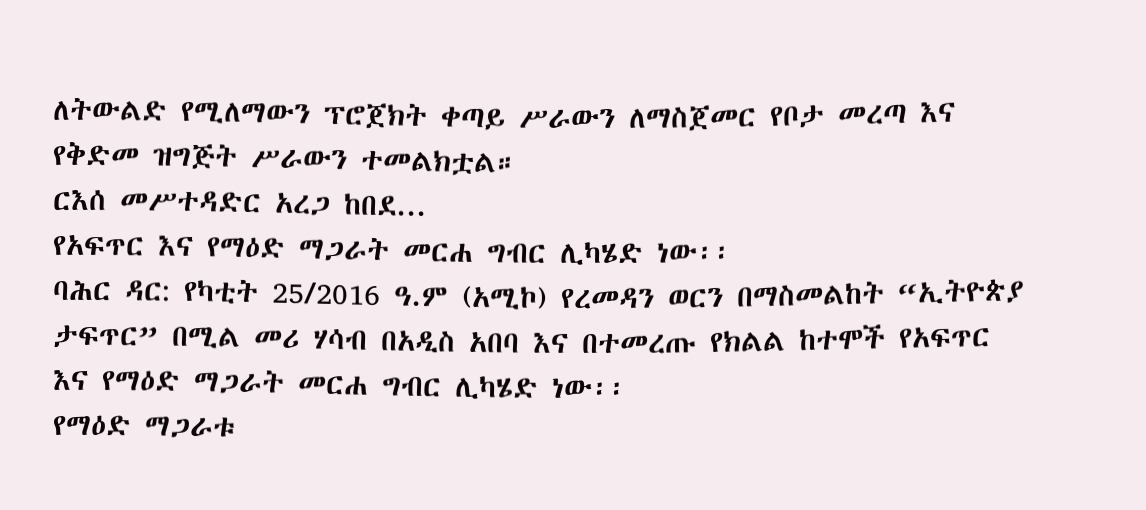ለትውልድ የሚለማውን ፕሮጀክት ቀጣይ ሥራውን ለማስጀመር የቦታ መረጣ እና የቅድመ ዝግጅት ሥራውን ተመልክቷል።
ርእሰ መሥተዳድር አረጋ ከበደ...
የአፍጥር እና የማዕድ ማጋራት መርሐ ግብር ሊካሄድ ነው፡፡
ባሕር ዳር: የካቲት 25/2016 ዓ.ም (አሚኮ) የረመዳን ወርን በማስመልከት “ኢትዮጵያ ታፍጥር” በሚል መሪ ሃሳብ በአዲስ አበባ እና በተመረጡ የክልል ከተሞች የአፍጥር እና የማዕድ ማጋራት መርሐ ግብር ሊካሄድ ነው፡፡
የማዕድ ማጋራቱ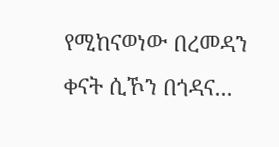የሚከናወነው በረመዳን ቀናት ሲኾን በጎዳና...